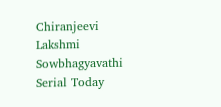Chiranjeevi Lakshmi Sowbhagyavathi Serial Today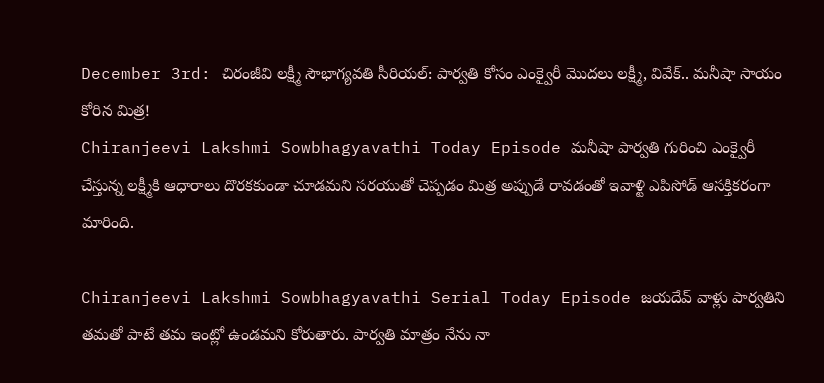December 3rd: చిరంజీవి లక్ష్మీ సౌభాగ్యవతి సీరియల్: పార్వతి కోసం ఎంక్వైరీ మొదలు లక్ష్మీ, వివేక్.. మనీషా సాయం కోరిన మిత్ర!
Chiranjeevi Lakshmi Sowbhagyavathi Today Episode మనీషా పార్వతి గురించి ఎంక్వైరీ చేస్తున్న లక్ష్మీకి ఆధారాలు దొరకకుండా చూడమని సరయుతో చెప్పడం మిత్ర అప్పుడే రావడంతో ఇవాళ్టి ఎపిసోడ్ ఆసక్తికరంగా మారింది.

Chiranjeevi Lakshmi Sowbhagyavathi Serial Today Episode జయదేవ్ వాళ్లు పార్వతిని తమతో పాటే తమ ఇంట్లో ఉండమని కోరుతారు. పార్వతి మాత్రం నేను నా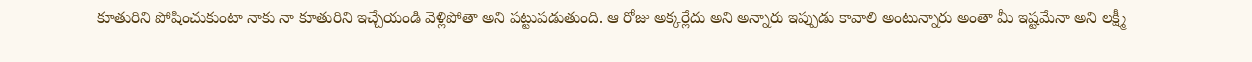కూతురిని పోషించుకుంటా నాకు నా కూతురిని ఇచ్చేయండి వెళ్లిపోతా అని పట్టుపడుతుంది. ఆ రోజు అక్కర్లేదు అని అన్నారు ఇప్పుడు కావాలి అంటున్నారు అంతా మీ ఇష్టమేనా అని లక్ష్మీ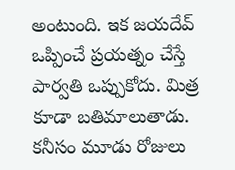అంటుంది. ఇక జయదేవ్ ఒప్పించే ప్రయత్నం చేస్తే పార్వతి ఒప్పుకోదు. మిత్ర కూడా బతిమాలుతాడు. కనీసం మూడు రోజులు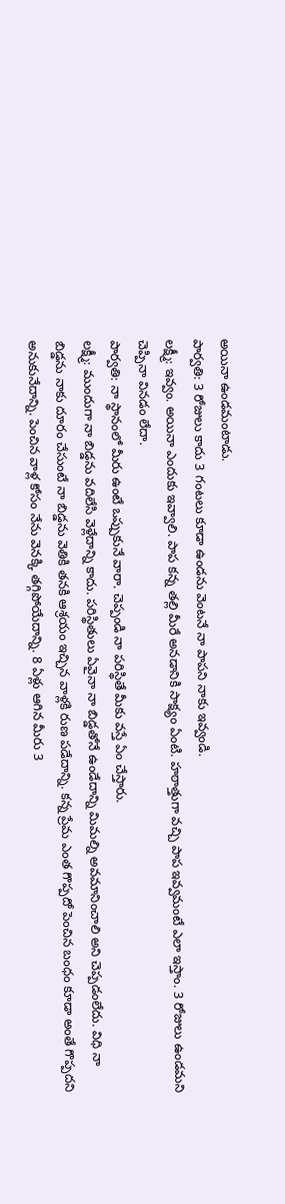అయినా ఉండమంటాడు.
పార్వతి: 3 రోజులు కాదు 3 గంటలు కూడా ఉండను వెంటనే నా పాపని నాకు ఇవ్వండి.
లక్ష్మీ: ఇవ్వం. అయినా ఎందుకు ఇవ్వాలి. పాప కన్న తల్లి మీరే అనడానికి సాక్ష్యం ఏంటి. హఠాత్తుగా వచ్చి పాప ఇవ్వమంటే ఎలా ఇస్తాం. 3 రోజులు ఉండమని చెప్పినా వినడం లేదా.
పార్వతి: నా స్థానంలో మీరు ఉంటే ఒప్పుకునే వారా. చెప్పండి నా పరిస్థితే మీకు వస్తే ఏం చేస్తారు.
లక్ష్మీ: ముందుగా నా బిడ్డను వదిలేసి వెళ్లేదాన్ని కాదు. పరిస్థితులు ఏవైనా నా బిడ్డతోనే ఉండేదాన్ని మిమల్ని అవమానించాలి అని చెప్పడంలేదు. విధి నా బిడ్డను నాకు దూరం చేసుంటే నా బిడ్డను వెతికి తనకి ఆశ్రయం ఇచ్చిన వాళ్లకి రుణ పడేదాన్ని. కన్న ప్రేమ ఎంత గొప్పదో పెంచిన బంధం కూడా అంతే గొప్పదని అనుకునేదాన్ని. పెంచిన వాళ్ల కోసం నేను వెనక్కి తగ్గిపోయేదాన్ని. 8 ఏళ్లు ఆగిన మీరు 3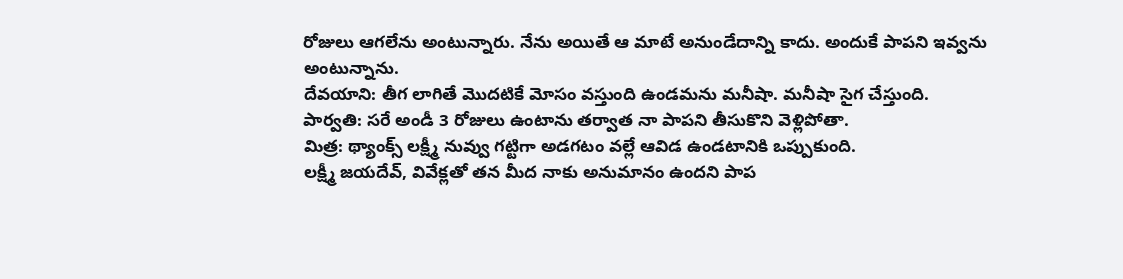రోజులు ఆగలేను అంటున్నారు. నేను అయితే ఆ మాటే అనుండేదాన్ని కాదు. అందుకే పాపని ఇవ్వను అంటున్నాను.
దేవయాని: తీగ లాగితే మొదటికే మోసం వస్తుంది ఉండమను మనీషా. మనీషా సైగ చేస్తుంది.
పార్వతి: సరే అండీ 3 రోజులు ఉంటాను తర్వాత నా పాపని తీసుకొని వెళ్లిపోతా.
మిత్ర: థ్యాంక్స్ లక్ష్మీ నువ్వు గట్టిగా అడగటం వల్లే ఆవిడ ఉండటానికి ఒప్పుకుంది.
లక్ష్మీ జయదేవ్, వివేక్లతో తన మీద నాకు అనుమానం ఉందని పాప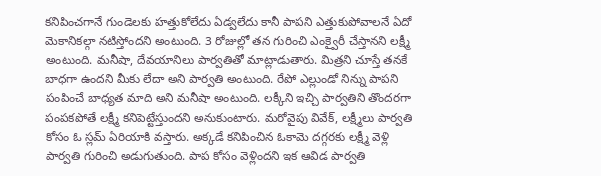కనిపించగానే గుండెలకు హత్తుకోలేదు ఏడ్వలేదు కానీ పాపని ఎత్తుకుపోవాలనే ఏదో మెకానికల్గా నటిస్తోందని అంటుంది. 3 రోజుల్లో తన గురించి ఎంక్వైరీ చేస్తానని లక్ష్మీ అంటుంది. మనీషా, దేవయానిలు పార్వతితో మాట్లాడుతారు. మిత్రని చూస్తే తనకే బాధగా ఉందని మీకు లేదా అని పార్వతి అంటుంది. రేపో ఎల్లుండో నిన్ను పాపని పంపించే బాధ్యత మాది అని మనీషా అంటుంది. లక్కీని ఇచ్చి పార్వతిని తొందరగా పంపకపోతే లక్ష్మీ కనిపెట్టేస్తుందని అనుకుంటారు. మరోవైపు వివేక్, లక్ష్మీలు పార్వతి కోసం ఓ స్లమ్ ఏరియాకి వస్తారు. అక్కడే కనిపించిన ఓకామె దగ్గరకు లక్ష్మీ వెళ్లి పార్వతి గురించి అడుగుతుంది. పాప కోసం వెళ్లిందని ఇక ఆవిడ పార్వతి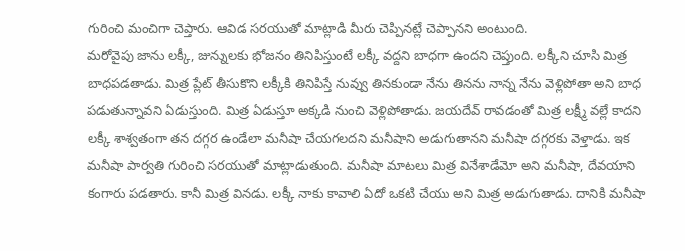గురించి మంచిగా చెప్తారు. ఆవిడ సరయుతో మాట్లాడి మీరు చెప్పినట్లే చెప్పానని అంటుంది.
మరోవైపు జాను లక్కీ, జున్నులకు భోజనం తినిపిస్తుంటే లక్కీ వద్దని బాధగా ఉందని చెప్తుంది. లక్కీని చూసి మిత్ర బాధపడతాడు. మిత్ర ప్లేట్ తీసుకొని లక్కీకి తినిపిస్తే నువ్వు తినకుండా నేను తినను నాన్న నేను వెళ్లిపోతా అని బాధ పడుతున్నావని ఏడుస్తుంది. మిత్ర ఏడుస్తూ అక్కడి నుంచి వెళ్లిపోతాడు. జయదేవ్ రావడంతో మిత్ర లక్ష్మీ వల్లే కాదని లక్కీ శాశ్వతంగా తన దగ్గర ఉండేలా మనీషా చేయగలదని మనీషాని అడుగుతానని మనీషా దగ్గరకు వెళ్తాడు. ఇక మనీషా పార్వతి గురించి సరయుతో మాట్లాడుతుంది. మనీషా మాటలు మిత్ర వినేశాడేమో అని మనీషా, దేవయాని కంగారు పడతారు. కానీ మిత్ర వినడు. లక్కీ నాకు కావాలి ఏదో ఒకటి చేయు అని మిత్ర అడుగుతాడు. దానికి మనీషా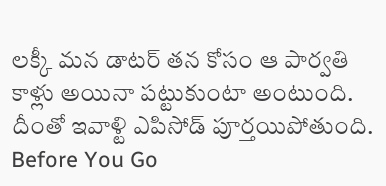లక్కీ మన డాటర్ తన కోసం ఆ పార్వతి కాళ్లు అయినా పట్టుకుంటా అంటుంది. దీంతో ఇవాళ్టి ఎపిసోడ్ పూర్తయిపోతుంది.
Before You Go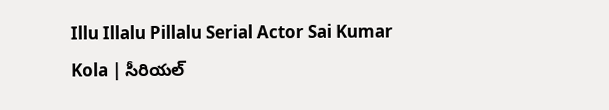Illu Illalu Pillalu Serial Actor Sai Kumar Kola | సీరియల్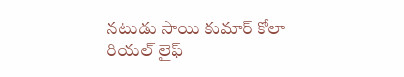నటుడు సాయి కుమార్ కోలా రియల్ లైఫ్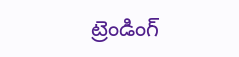ట్రెండింగ్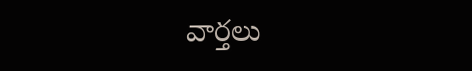వార్తలు